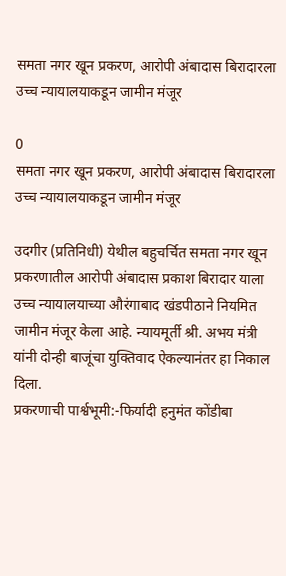समता नगर खून प्रकरण, आरोपी अंबादास बिरादारला उच्च न्यायालयाकडून जामीन मंजूर

0
समता नगर खून प्रकरण, आरोपी अंबादास बिरादारला उच्च न्यायालयाकडून जामीन मंजूर

उदगीर (प्रतिनिधी) येथील बहुचर्चित समता नगर खून प्रकरणातील आरोपी अंबादास प्रकाश बिरादार याला उच्च न्यायालयाच्या औरंगाबाद खंडपीठाने नियमित जामीन मंजूर केला आहे. न्यायमूर्ती श्री. अभय मंत्री यांनी दोन्ही बाजूंचा युक्तिवाद ऐकल्यानंतर हा निकाल दिला.
प्रकरणाची पार्श्वभूमी:-फिर्यादी हनुमंत कोंडीबा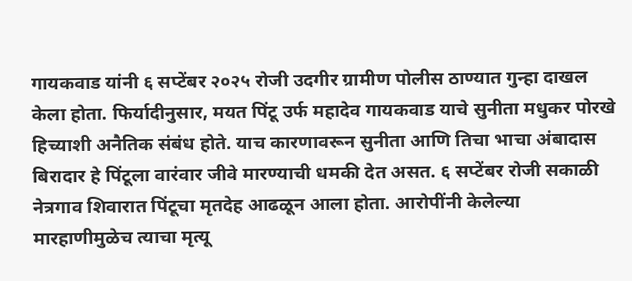गायकवाड यांनी ६ सप्टेंबर २०२५ रोजी उदगीर ग्रामीण पोलीस ठाण्यात गुन्हा दाखल केला होता. फिर्यादीनुसार, मयत पिंटू उर्फ महादेव गायकवाड याचे सुनीता मधुकर पोरखे हिच्याशी अनैतिक संबंध होते. याच कारणावरून सुनीता आणि तिचा भाचा अंबादास बिरादार हे पिंटूला वारंवार जीवे मारण्याची धमकी देत असत. ६ सप्टेंबर रोजी सकाळी नेत्रगाव शिवारात पिंटूचा मृतदेह आढळून आला होता. आरोपींनी केलेल्या मारहाणीमुळेच त्याचा मृत्यू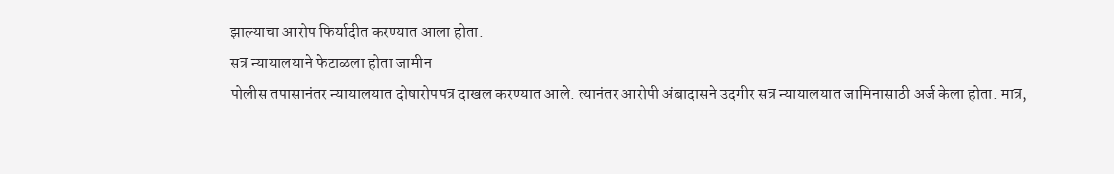झाल्याचा आरोप फिर्यादीत करण्यात आला होता.
सत्र न्यायालयाने फेटाळला होता जामीन
पोलीस तपासानंतर न्यायालयात दोषारोपपत्र दाखल करण्यात आले. त्यानंतर आरोपी अंबादासने उदगीर सत्र न्यायालयात जामिनासाठी अर्ज केला होता. मात्र,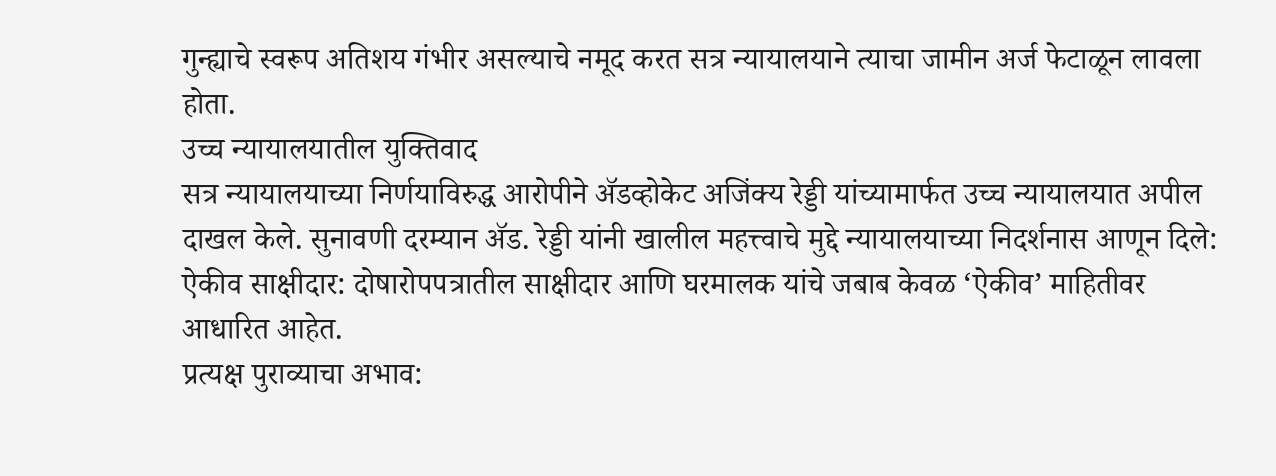गुन्ह्याचे स्वरूप अतिशय गंभीर असल्याचे नमूद करत सत्र न्यायालयाने त्याचा जामीन अर्ज फेटाळून लावला होता.
उच्च न्यायालयातील युक्तिवाद
सत्र न्यायालयाच्या निर्णयाविरुद्ध आरोपीने ॲडव्होकेट अजिंक्य रेड्डी यांच्यामार्फत उच्च न्यायालयात अपील दाखल केले. सुनावणी दरम्यान ॲड. रेड्डी यांनी खालील महत्त्वाचे मुद्दे न्यायालयाच्या निदर्शनास आणून दिले:
ऐकीव साक्षीदार: दोषारोपपत्रातील साक्षीदार आणि घरमालक यांचे जबाब केवळ ‘ऐकीव’ माहितीवर आधारित आहेत.
प्रत्यक्ष पुराव्याचा अभाव: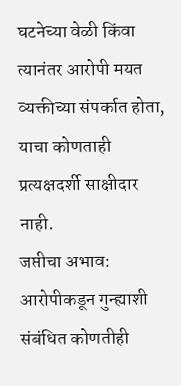घटनेच्या वेळी किंवा त्यानंतर आरोपी मयत व्यक्तीच्या संपर्कात होता, याचा कोणताही प्रत्यक्षदर्शी साक्षीदार नाही.
जप्तीचा अभाव: आरोपीकडून गुन्ह्याशी संबंधित कोणतीही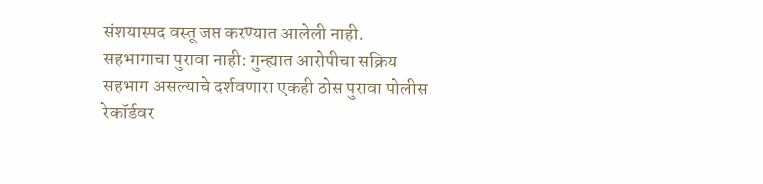संशयास्पद वस्तू जप्त करण्यात आलेली नाही.
सहभागाचा पुरावा नाही: गुन्ह्यात आरोपीचा सक्रिय सहभाग असल्याचे दर्शवणारा एकही ठोस पुरावा पोलीस रेकॉर्डवर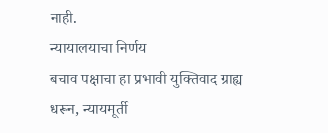नाही.
न्यायालयाचा निर्णय
बचाव पक्षाचा हा प्रभावी युक्तिवाद ग्राह्य धरून, न्यायमूर्ती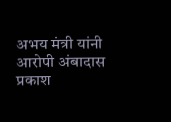अभय मंत्री यांनी आरोपी अंबादास प्रकाश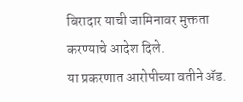बिरादार याची जामिनावर मुक्तता करण्याचे आदेश दिले.
या प्रकरणात आरोपीच्या वतीने ॲड.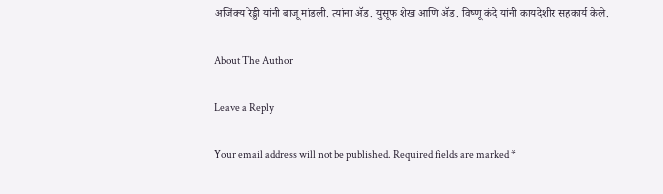अजिंक्य रेड्डी यांनी बाजू मांडली. त्यांना ॲड. युसूफ शेख आणि ॲड. विष्णू कंदे यांनी कायदेशीर सहकार्य केले.

About The Author

Leave a Reply

Your email address will not be published. Required fields are marked *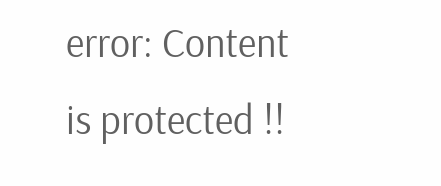error: Content is protected !!